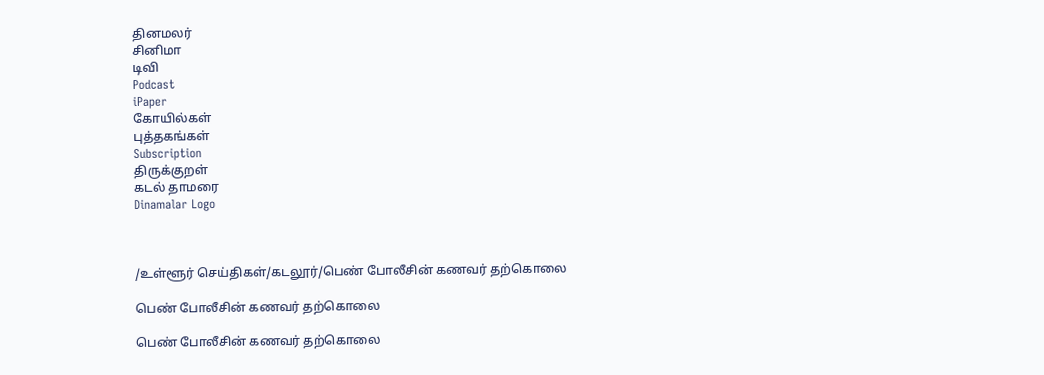தினமலர்
சினிமா
டிவி
Podcast
iPaper
கோயில்கள்
புத்தகங்கள்
Subscription
திருக்குறள்
கடல் தாமரை
Dinamalar Logo



/உள்ளூர் செய்திகள்/கடலூர்/பெண் போலீசின் கணவர் தற்கொலை

பெண் போலீசின் கணவர் தற்கொலை

பெண் போலீசின் கணவர் தற்கொலை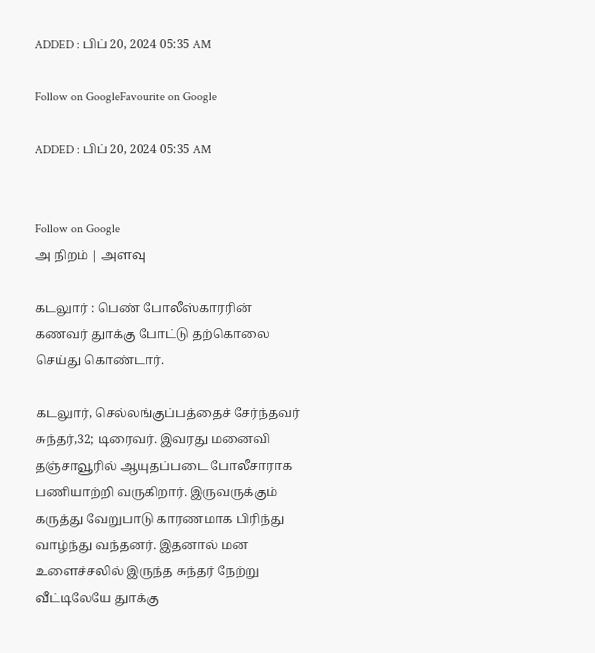ADDED : பிப் 20, 2024 05:35 AM

Follow on GoogleFavourite on Google

ADDED : பிப் 20, 2024 05:35 AM


Follow on Google
அ நிறம் | அளவு

கடலுார் : பெண் போலீஸ்காரரின் கணவர் துாக்கு போட்டு தற்கொலை செய்து கொண்டார்.

கடலுார், செல்லங்குப்பத்தைச் சேர்ந்தவர் சுந்தர்,32; டிரைவர். இவரது மனைவி தஞ்சாவூரில் ஆயுதப்படை போலீசாராக பணியாற்றி வருகிறார். இருவருக்கும் கருத்து வேறுபாடு காரணமாக பிரிந்து வாழ்ந்து வந்தனர். இதனால் மன உளைச்சலில் இருந்த சுந்தர் நேற்று வீட்டிலேயே துாக்கு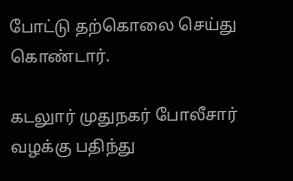போட்டு தற்கொலை செய்து கொண்டார்.

கடலுார் முதுநகர் போலீசார் வழக்கு பதிந்து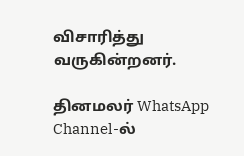விசாரித்து வருகின்றனர்.

தினமலர் WhatsApp Channel-ல்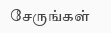சேருங்கள்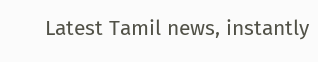Latest Tamil news, instantly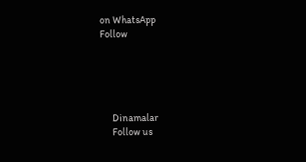on WhatsApp
Follow





      Dinamalar
      Follow us